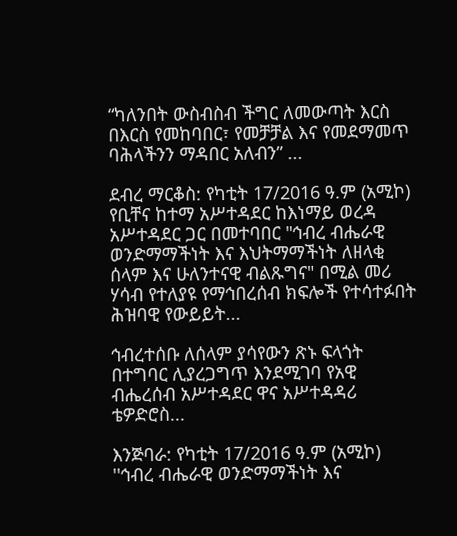“ካለንበት ውስብስብ ችግር ለመውጣት እርስ በእርስ የመከባበር፣ የመቻቻል እና የመደማመጥ ባሕላችንን ማዳበር አለብን” ...

ደብረ ማርቆስ: የካቲት 17/2016 ዓ.ም (አሚኮ) የቢቸና ከተማ አሥተዳደር ከእነማይ ወረዳ አሥተዳደር ጋር በመተባበር "ኅብረ ብሔራዊ ወንድማማችነት እና እህትማማችነት ለዘላቂ ሰላም እና ሁለንተናዊ ብልጹግና" በሚል መሪ ሃሳብ የተለያዩ የማኅበረሰብ ክፍሎች የተሳተፉበት ሕዝባዊ የውይይት...

ኅብረተሰቡ ለሰላም ያሳየውን ጽኑ ፍላጎት በተግባር ሊያረጋግጥ እንደሚገባ የአዊ ብሔረሰብ አሥተዳደር ዋና አሥተዳዳሪ ቴዎድሮስ...

እንጅባራ: የካቲት 17/2016 ዓ.ም (አሚኮ) ''ኅብረ ብሔራዊ ወንድማማችነት እና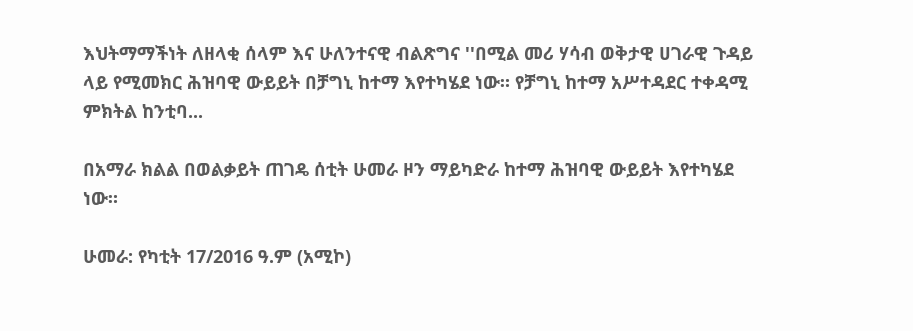እህትማማችነት ለዘላቂ ሰላም እና ሁለንተናዊ ብልጽግና ''በሚል መሪ ሃሳብ ወቅታዊ ሀገራዊ ጉዳይ ላይ የሚመክር ሕዝባዊ ውይይት በቻግኒ ከተማ እየተካሄደ ነው። የቻግኒ ከተማ አሥተዳደር ተቀዳሚ ምክትል ከንቲባ...

በአማራ ክልል በወልቃይት ጠገዴ ሰቲት ሁመራ ዞን ማይካድራ ከተማ ሕዝባዊ ውይይት እየተካሄደ ነው።

ሁመራ: የካቲት 17/2016 ዓ.ም (አሚኮ)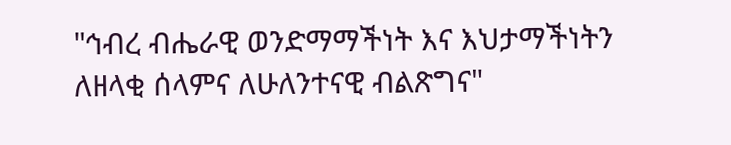"ኅብረ ብሔራዊ ወንድማማችነት እና እህታማችነትን ለዘላቂ ሰላምና ለሁለንተናዊ ብልጽግና"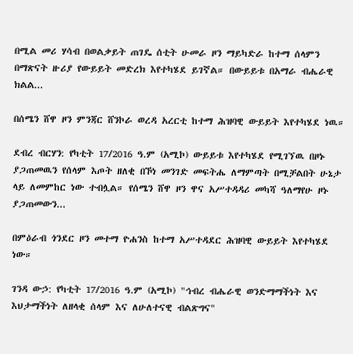በሚል መሪ ሃሳብ በወልቃይት ጠገዴ ሰቲት ሁመራ ዞን ማይካድራ ከተማ ሰላምን በማጽናት ዙሪያ የውይይት መድረክ እየተካሄደ ይገኛል። በውይይቱ በአማራ ብሔራዊ ክልል...

በሰሜን ሸዋ ዞን ምንጃር ሸንኮራ ወረዳ አረርቲ ከተማ ሕዝባዊ ውይይት እየተካሄደ ነዉ።

ደብረ ብርሃን: የካቲት 17/2016 ዓ.ም (አሚኮ) ውይይቱ እየተካሄደ የሚገኘዉ በዞኑ ያጋጠመዉን የሰላም እጦት ዘለቂ በኾነ መንገድ መፍትሔ ለማምጣት በሚቻልበት ሁኔታ ላይ ለመምከር ነው ተብሏል። የሰሜን ሸዋ ዞን ዋና አሥተዳዳሪ መካሻ ዓለማየሁ ዞኑ ያጋጠመውን...

በምዕራብ ጎንደር ዞን መተማ ዮሐንስ ከተማ አሥተዳደር ሕዝባዊ ውይይት እየተካሄደ ነው።

ገንዳ ውኃ: የካቲት 17/2016 ዓ.ም (አሚኮ) "ኅብረ ብሔራዊ ወንድማማችነት እና እህታማችነት ለዘላቂ ሰላም እና ለሁለተናዊ ብልጽግና"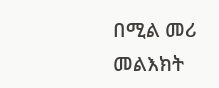በሚል መሪ መልእክት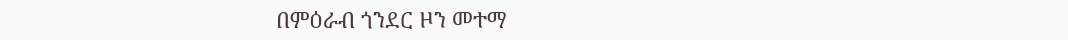በምዕራብ ጎንደር ዞን መተማ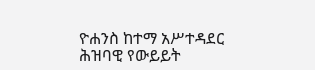ዮሐንስ ከተማ አሥተዳደር ሕዝባዊ የውይይት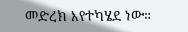መድረክ እየተካሄደ ነው።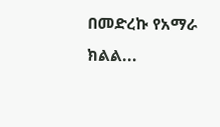በመድረኩ የአማራ ክልል...